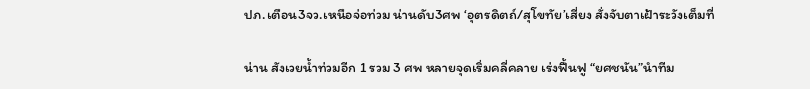ปภ.เตือน3จว.เหนือจ่อท่วม น่านดับ3ศพ ‘อุตรดิตถ์/สุโขทัย’เสี่ยง สั่งจับตาเฝ้าระวังเต็มที่

น่าน สังเวยน้ำท่วมอีก 1 รวม 3 ศพ หลายจุดเริ่มคลี่คลาย เร่งฟื้นฟู “ยศชนัน”นำทีม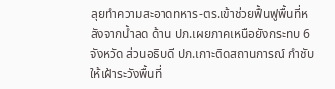ลุยทำความสะอาดทหาร-ตร.เข้าช่วยฟื้นฟูพื้นที่หลังจากน้ำลด ด้าน ปภ.เผยภาคเหนือยังกระทบ 6 จังหวัด ส่วนอธิบดี ปภ.เกาะติดสถานการณ์ กำชับให้เฝ้าระวังพื้นที่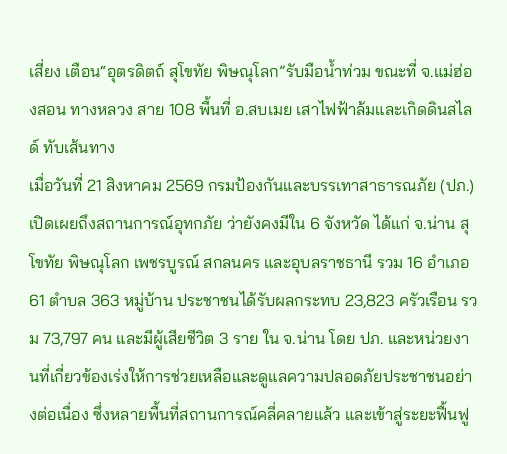เสี่ยง เตือน“อุตรดิตถ์ สุโขทัย พิษณุโลก”รับมือน้ำท่วม ขณะที่ จ.แม่ฮ่องสอน ทางหลวง สาย 108 พื้นที่ อ.สบเมย เสาไฟฟ้าล้มและเกิดดินสไลด์ ทับเส้นทาง
เมื่อวันที่ 21 สิงหาคม 2569 กรมป้องกันและบรรเทาสาธารณภัย (ปภ.) เปิดเผยถึงสถานการณ์อุทกภัย ว่ายังคงมีใน 6 จังหวัด ได้แก่ จ.น่าน สุโขทัย พิษณุโลก เพชรบูรณ์ สกลนคร และอุบลราชธานี รวม 16 อำเภอ 61 ตำบล 363 หมู่บ้าน ประชาชนได้รับผลกระทบ 23,823 ครัวเรือน รวม 73,797 คน และมีผู้เสียชีวิต 3 ราย ใน จ.น่าน โดย ปภ. และหน่วยงานที่เกี่ยวข้องเร่งให้การช่วยเหลือและดูแลความปลอดภัยประชาชนอย่างต่อเนื่อง ซึ่งหลายพื้นที่สถานการณ์คลี่คลายแล้ว และเข้าสู่ระยะฟื้นฟู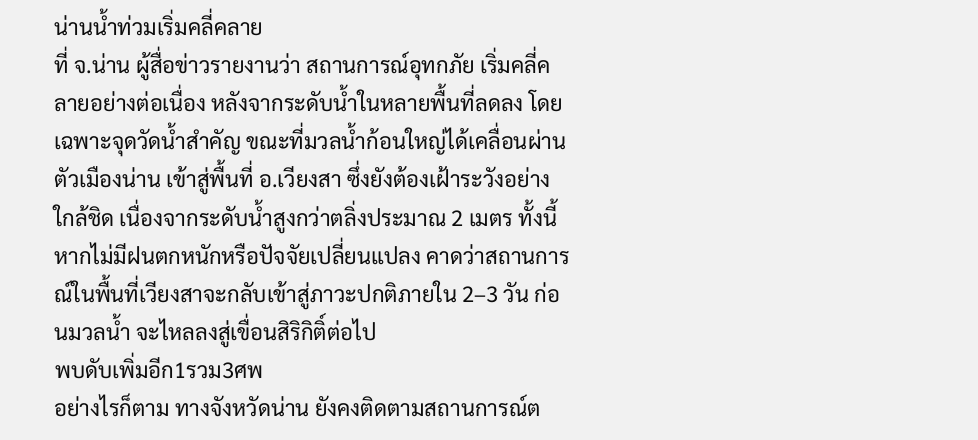น่านน้ำท่วมเริ่มคลี่คลาย
ที่ จ.น่าน ผู้สื่อข่าวรายงานว่า สถานการณ์อุทกภัย เริ่มคลี่คลายอย่างต่อเนื่อง หลังจากระดับน้ำในหลายพื้นที่ลดลง โดยเฉพาะจุดวัดน้ำสำคัญ ขณะที่มวลน้ำก้อนใหญ่ได้เคลื่อนผ่านตัวเมืองน่าน เข้าสู่พื้นที่ อ.เวียงสา ซึ่งยังต้องเฝ้าระวังอย่างใกล้ชิด เนื่องจากระดับน้ำสูงกว่าตลิ่งประมาณ 2 เมตร ทั้งนี้ หากไม่มีฝนตกหนักหรือปัจจัยเปลี่ยนแปลง คาดว่าสถานการณ์ในพื้นที่เวียงสาจะกลับเข้าสู่ภาวะปกติภายใน 2–3 วัน ก่อนมวลน้ำ จะไหลลงสู่เขื่อนสิริกิติ์ต่อไป
พบดับเพิ่มอีก1รวม3ศพ
อย่างไรก็ตาม ทางจังหวัดน่าน ยังคงติดตามสถานการณ์ต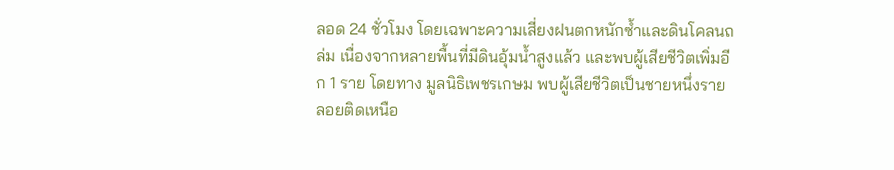ลอด 24 ชั่วโมง โดยเฉพาะความเสี่ยงฝนตกหนักซ้ำและดินโคลนถล่ม เนื่องจากหลายพื้นที่มีดินอุ้มน้ำสูงแล้ว และพบผู้เสียชีวิตเพิ่มอีก 1 ราย โดยทาง มูลนิธิเพชรเกษม พบผู้เสียชีวิตเป็นชายหนึ่งราย ลอยติดเหนือ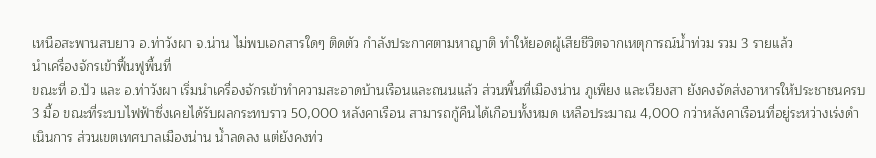เหนือสะพานสบยาว อ.ท่าวังผา จ.น่าน ไม่พบเอกสารใดๆ ติดตัว กำลังประกาศตามหาญาติ ทำให้ยอดผู้เสียชีวิตจากเหตุการณ์น้ำท่วม รวม 3 รายแล้ว
นำเครื่องจักรเข้าฟื้นฟูพื้นที่
ขณะที่ อ.ปัว และ อ.ท่าวังผา เริ่มนำเครื่องจักรเข้าทำความสะอาดบ้านเรือนและถนนแล้ว ส่วนพื้นที่เมืองน่าน ภูเพียง และเวียงสา ยังคงจัดส่งอาหารให้ประชาชนครบ 3 มื้อ ขณะที่ระบบไฟฟ้าซึ่งเคยได้รับผลกระทบราว 50,000 หลังคาเรือน สามารถกู้คืนได้เกือบทั้งหมด เหลือประมาณ 4,000 กว่าหลังคาเรือนที่อยู่ระหว่างเร่งดำเนินการ ส่วนเขตเทศบาลเมืองน่าน น้ำลดลง แต่ยังคงท่ว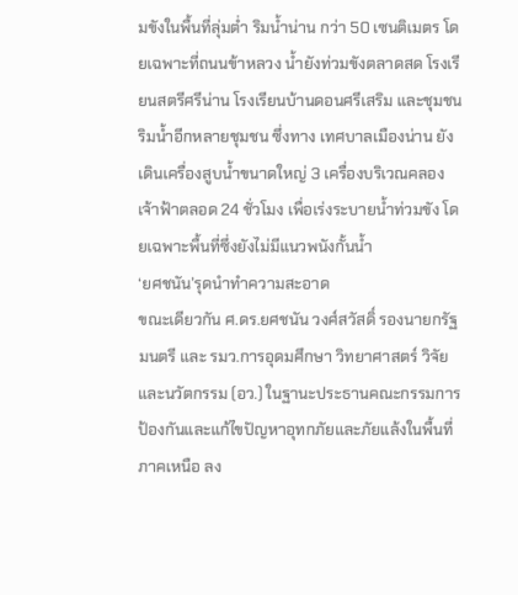มขังในพื้นที่ลุ่มต่ำ ริมน้ำน่าน กว่า 50 เซนติเมตร โดยเฉพาะที่ถนนข้าหลวง น้ำยังท่วมขังตลาดสด โรงเรียนสตรีศรีน่าน โรงเรียนบ้านดอนศรีเสริม และชุมชนริมน้ำอีกหลายชุมชน ซึ่งทาง เทศบาลเมืองน่าน ยังเดินเครื่องสูบน้ำขนาดใหญ่ 3 เครื่องบริเวณคลองเจ้าฟ้าตลอด 24 ชั่วโมง เพื่อเร่งระบายน้ำท่วมขัง โดยเฉพาะพื้นที่ซึ่งยังไม่มีแนวพนังกั้นน้ำ
‘ยศชนัน’รุดนำทำความสะอาด
ขณะเดียวกัน ศ.ดร.ยศชนัน วงศ์สวัสดิ์ รองนายกรัฐมนตรี และ รมว.การอุดมศึกษา วิทยาศาสตร์ วิจัยและนวัตกรรม (อว.) ในฐานะประธานคณะกรรมการป้องกันและแก้ไขปัญหาอุทกภัยและภัยแล้งในพื้นที่ภาคเหนือ ลง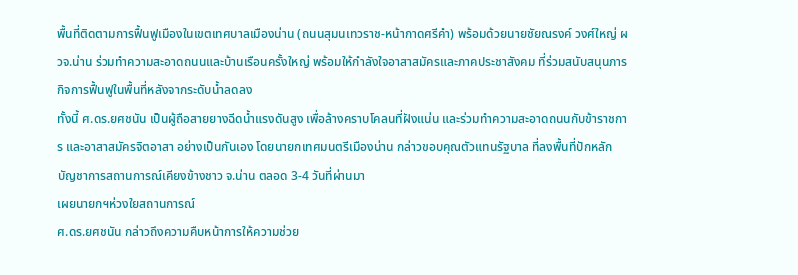พื้นที่ติดตามการฟื้นฟูเมืองในเขตเทศบาลเมืองน่าน (ถนนสุมนเทวราช-หน้ากาดศรีคำ) พร้อมด้วยนายชัยณรงค์ วงศ์ใหญ่ ผวจ.น่าน ร่วมทำความสะอาดถนนและบ้านเรือนครั้งใหญ่ พร้อมให้กำลังใจอาสาสมัครและภาคประชาสังคม ที่ร่วมสนับสนุนภารกิจการฟื้นฟูในพื้นที่หลังจากระดับน้ำลดลง
ทั้งนี้ ศ.ดร.ยศชนัน เป็นผู้ถือสายยางฉีดน้ำแรงดันสูง เพื่อล้างคราบโคลนที่ฝังแน่น และร่วมทำความสะอาดถนนกับข้าราชการ และอาสาสมัครจิตอาสา อย่างเป็นกันเอง โดยนายกเทศมนตรีเมืองน่าน กล่าวขอบคุณตัวแทนรัฐบาล ที่ลงพื้นที่ปักหลักบัญชาการสถานการณ์เคียงข้างชาว จ.น่าน ตลอด 3-4 วันที่ผ่านมา
เผยนายกฯห่วงใยสถานการณ์
ศ.ดร.ยศชนัน กล่าวถึงความคืบหน้าการให้ความช่วย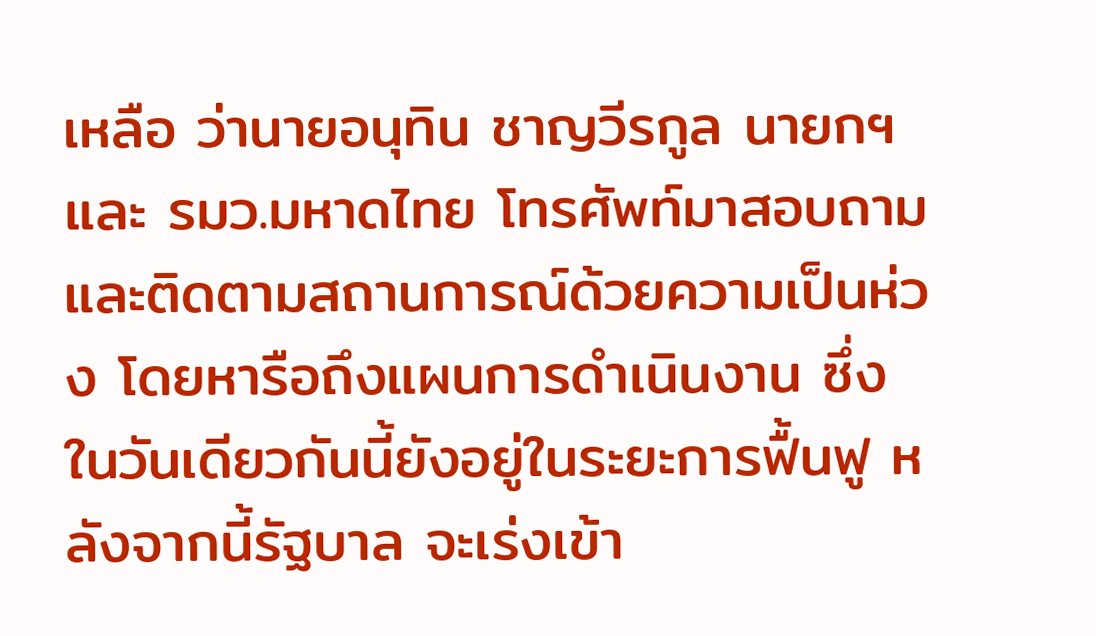เหลือ ว่านายอนุทิน ชาญวีรกูล นายกฯ และ รมว.มหาดไทย โทรศัพท์มาสอบถาม และติดตามสถานการณ์ด้วยความเป็นห่วง โดยหารือถึงแผนการดำเนินงาน ซึ่งในวันเดียวกันนี้ยังอยู่ในระยะการฟื้นฟู หลังจากนี้รัฐบาล จะเร่งเข้า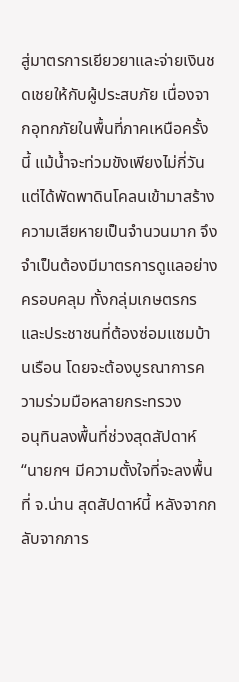สู่มาตรการเยียวยาและจ่ายเงินชดเชยให้กับผู้ประสบภัย เนื่องจากอุทกภัยในพื้นที่ภาคเหนือครั้งนี้ แม้น้ำจะท่วมขังเพียงไม่กี่วัน แต่ได้พัดพาดินโคลนเข้ามาสร้างความเสียหายเป็นจำนวนมาก จึงจำเป็นต้องมีมาตรการดูแลอย่างครอบคลุม ทั้งกลุ่มเกษตรกร และประชาชนที่ต้องซ่อมแซมบ้านเรือน โดยจะต้องบูรณาการความร่วมมือหลายกระทรวง
อนุทินลงพื้นที่ช่วงสุดสัปดาห์
“นายกฯ มีความตั้งใจที่จะลงพื้นที่ จ.น่าน สุดสัปดาห์นี้ หลังจากกลับจากภาร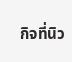กิจที่นิว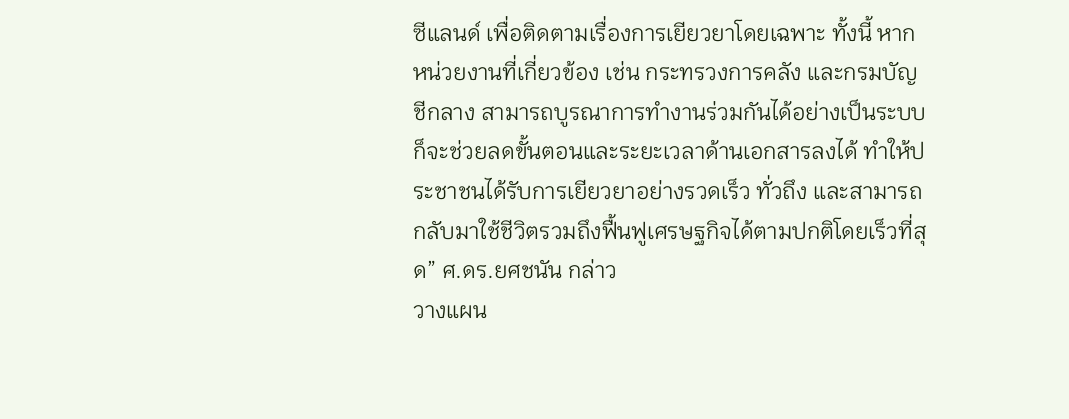ซีแลนด์ เพื่อติดตามเรื่องการเยียวยาโดยเฉพาะ ทั้งนี้ หากหน่วยงานที่เกี่ยวข้อง เช่น กระทรวงการคลัง และกรมบัญชีกลาง สามารถบูรณาการทำงานร่วมกันได้อย่างเป็นระบบ ก็จะช่วยลดขั้นตอนและระยะเวลาด้านเอกสารลงได้ ทำให้ประชาชนได้รับการเยียวยาอย่างรวดเร็ว ทั่วถึง และสามารถกลับมาใช้ชีวิตรวมถึงฟื้นฟูเศรษฐกิจได้ตามปกติโดยเร็วที่สุด” ศ.ดร.ยศชนัน กล่าว
วางแผน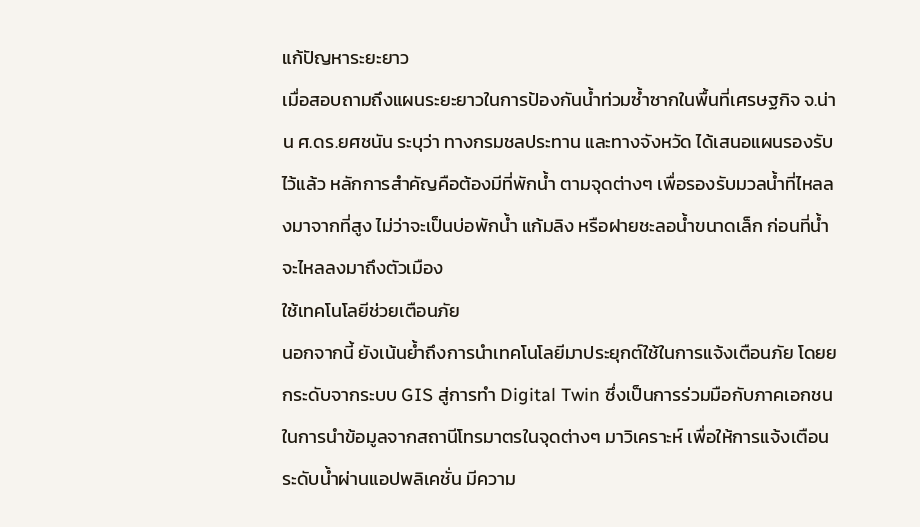แก้ปัญหาระยะยาว
เมื่อสอบถามถึงแผนระยะยาวในการป้องกันน้ำท่วมซ้ำซากในพื้นที่เศรษฐกิจ จ.น่าน ศ.ดร.ยศชนัน ระบุว่า ทางกรมชลประทาน และทางจังหวัด ได้เสนอแผนรองรับไว้แล้ว หลักการสำคัญคือต้องมีที่พักน้ำ ตามจุดต่างๆ เพื่อรองรับมวลน้ำที่ไหลลงมาจากที่สูง ไม่ว่าจะเป็นบ่อพักน้ำ แก้มลิง หรือฝายชะลอน้ำขนาดเล็ก ก่อนที่น้ำจะไหลลงมาถึงตัวเมือง
ใช้เทคโนโลยีช่วยเตือนภัย
นอกจากนี้ ยังเน้นย้ำถึงการนำเทคโนโลยีมาประยุกต์ใช้ในการแจ้งเตือนภัย โดยยกระดับจากระบบ GIS สู่การทำ Digital Twin ซึ่งเป็นการร่วมมือกับภาคเอกชนในการนำข้อมูลจากสถานีโทรมาตรในจุดต่างๆ มาวิเคราะห์ เพื่อให้การแจ้งเตือนระดับน้ำผ่านแอปพลิเคชั่น มีความ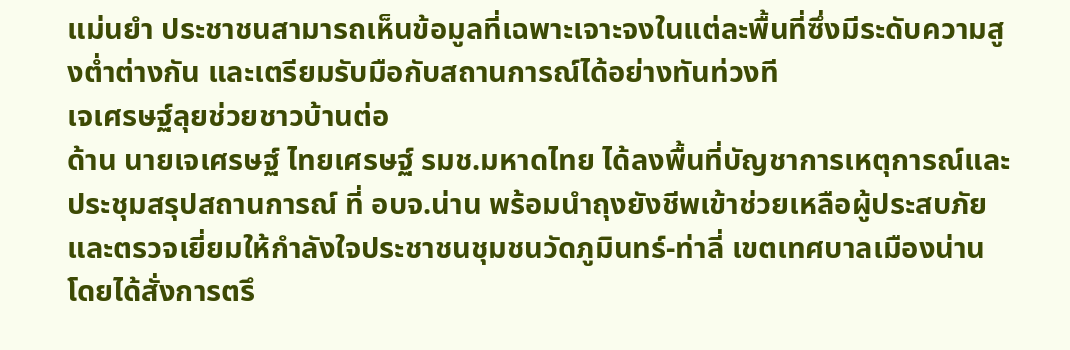แม่นยำ ประชาชนสามารถเห็นข้อมูลที่เฉพาะเจาะจงในแต่ละพื้นที่ซึ่งมีระดับความสูงต่ำต่างกัน และเตรียมรับมือกับสถานการณ์ได้อย่างทันท่วงที
เจเศรษฐ์ลุยช่วยชาวบ้านต่อ
ด้าน นายเจเศรษฐ์ ไทยเศรษฐ์ รมช.มหาดไทย ได้ลงพื้นที่บัญชาการเหตุการณ์และประชุมสรุปสถานการณ์ ที่ อบจ.น่าน พร้อมนำถุงยังชีพเข้าช่วยเหลือผู้ประสบภัย และตรวจเยี่ยมให้กำลังใจประชาชนชุมชนวัดภูมินทร์-ท่าลี่ เขตเทศบาลเมืองน่าน โดยได้สั่งการตรึ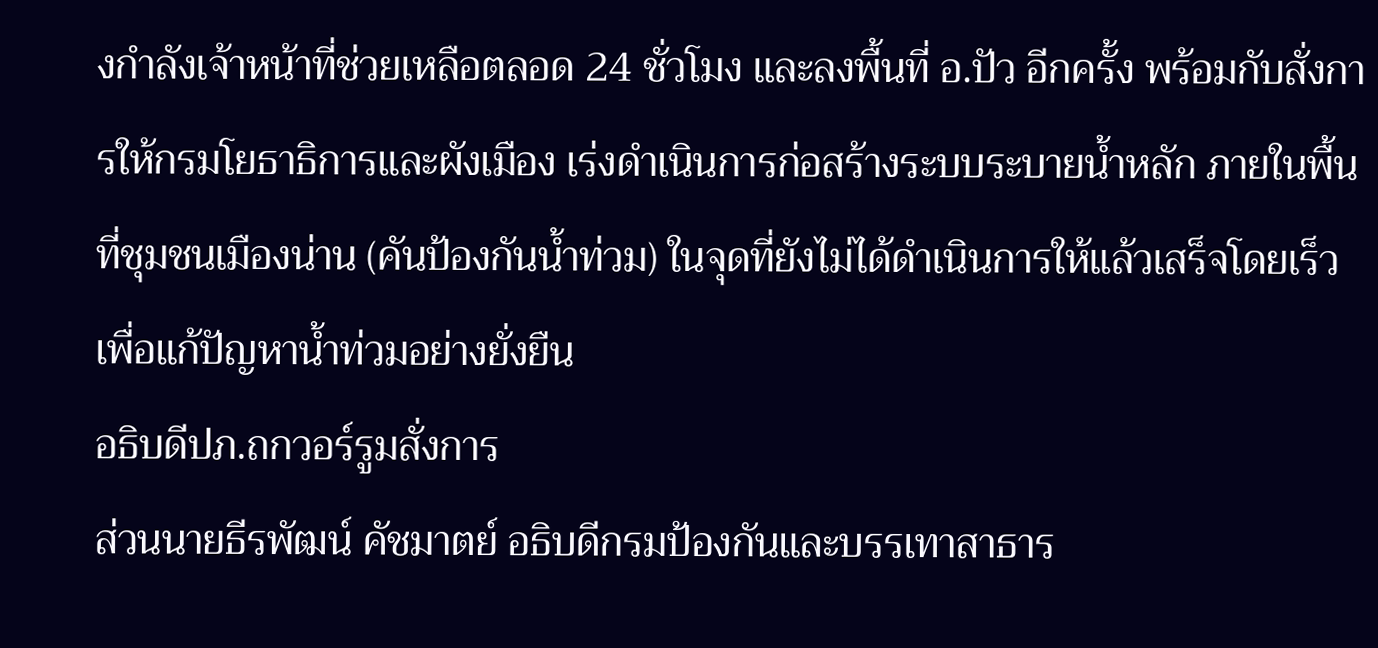งกำลังเจ้าหน้าที่ช่วยเหลือตลอด 24 ชั่วโมง และลงพื้นที่ อ.ปัว อีกครั้ง พร้อมกับสั่งการให้กรมโยธาธิการและผังเมือง เร่งดำเนินการก่อสร้างระบบระบายน้ำหลัก ภายในพื้นที่ชุมชนเมืองน่าน (คันป้องกันน้ำท่วม) ในจุดที่ยังไม่ได้ดำเนินการให้แล้วเสร็จโดยเร็ว เพื่อแก้ปัญหาน้ำท่วมอย่างยั่งยืน
อธิบดีปภ.ถกวอร์รูมสั่งการ
ส่วนนายธีรพัฒน์ คัชมาตย์ อธิบดีกรมป้องกันและบรรเทาสาธาร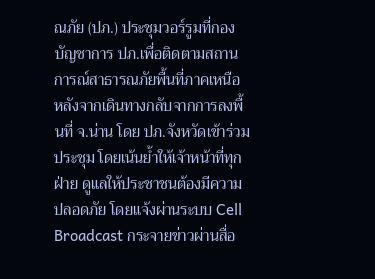ณภัย (ปภ.) ประชุมวอร์รูมที่กองบัญชาการ ปภ.เพื่อติดตามสถานการณ์สาธารณภัยพื้นที่ภาคเหนือ หลังจากเดินทางกลับจากการลงพื้นที่ จ.น่าน โดย ปภ.จังหวัดเข้าร่วมประชุม โดยเน้นย้ำให้เจ้าหน้าที่ทุกฝ่าย ดูแลให้ประชาชนต้องมีความปลอดภัย โดยแจ้งผ่านระบบ Cell Broadcast กระจายข่าวผ่านสื่อ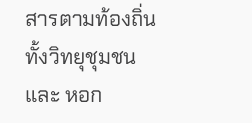สารตามท้องถิ่น ทั้งวิทยุชุมชน และ หอก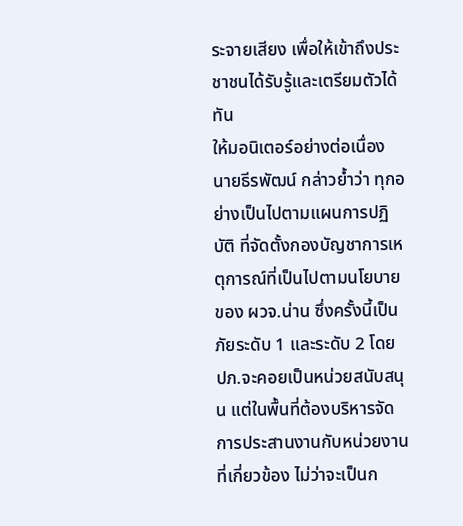ระจายเสียง เพื่อให้เข้าถึงประชาชนได้รับรู้และเตรียมตัวได้ทัน
ให้มอนิเตอร์อย่างต่อเนื่อง
นายธีรพัฒน์ กล่าวย้ำว่า ทุกอย่างเป็นไปตามแผนการปฏิบัติ ที่จัดตั้งกองบัญชาการเหตุการณ์ที่เป็นไปตามนโยบายของ ผวจ.น่าน ซึ่งครั้งนี้เป็นภัยระดับ 1 และระดับ 2 โดย ปภ.จะคอยเป็นหน่วยสนับสนุน แต่ในพื้นที่ต้องบริหารจัดการประสานงานกับหน่วยงานที่เกี่ยวข้อง ไม่ว่าจะเป็นก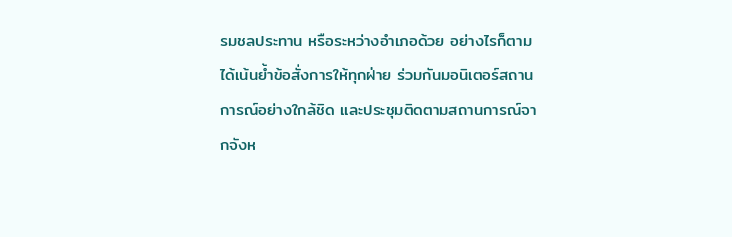รมชลประทาน หรือระหว่างอำเภอด้วย อย่างไรก็ตาม ได้เน้นย้ำข้อสั่งการให้ทุกฝ่าย ร่วมกันมอนิเตอร์สถานการณ์อย่างใกล้ชิด และประชุมติดตามสถานการณ์จากจังห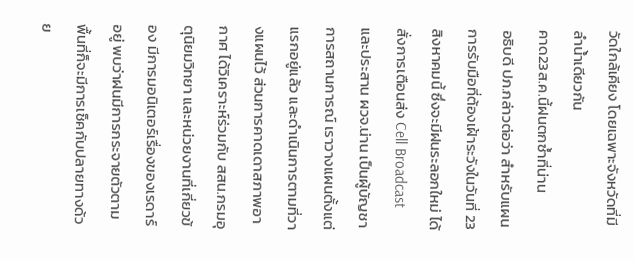วัดใกล้เคียง โดยเฉพาะจังหวัดที่มีลำน้ำเดียวกัน
คาด23ส.ค.นี้ฝนตกซ้ำที่น่าน
อธิบดี ปภ.กล่าวต่อว่า สำหรับแผนการรับมือที่ต้องเฝ้าระวังในวันที่ 23 สิงหาคมนี้ ซึ่งจะมีฝนระลอกใหม่ ได้สั่งการเตือนส่ง Cell Broadcast และประสาน ผวจ.น่าน เป็นผู้บัญชาการสถานการณ์ เราวางแผนตั้งแต่แรกอยู่แล้ว และดำเนินการตามที่วางแผนไว้ ส่วนการคาดเดาสภาพอากาศ ได้วิเคราะห์ร่วมกับ สสน.กรมอุตุนิยมวิทยา และหน่วยงานที่เกี่ยวข้อง มีการมอนิเตอร์เรื่องของเรดาร์อยู่ พบว่าฝนมีการกระจายตัวตามพื้นที่ก็จะมีการเช็คกับปลายทางด้วย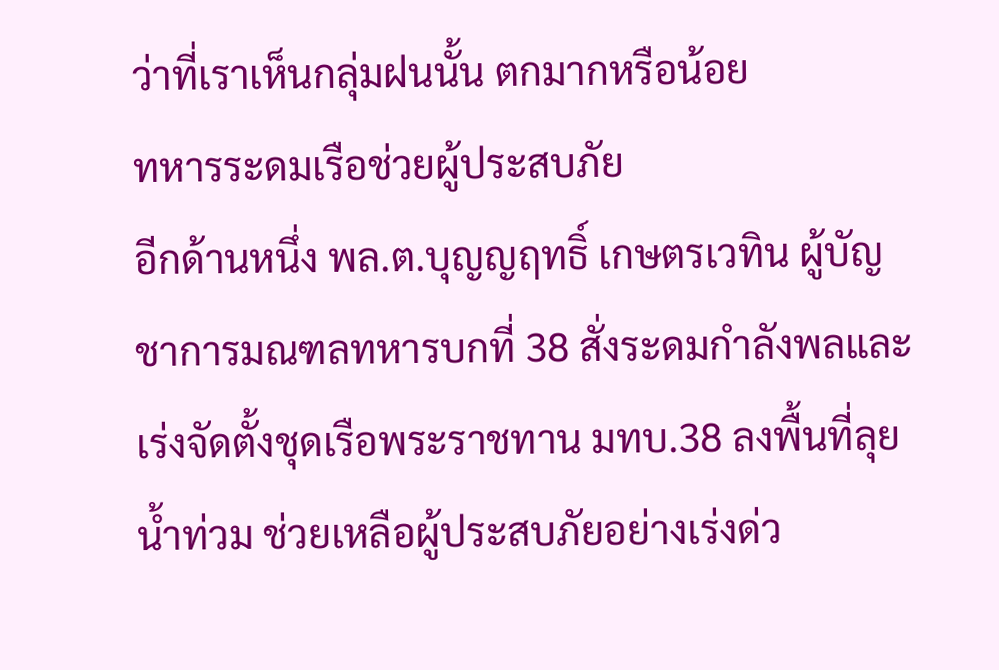ว่าที่เราเห็นกลุ่มฝนนั้น ตกมากหรือน้อย
ทหารระดมเรือช่วยผู้ประสบภัย
อีกด้านหนึ่ง พล.ต.บุญญฤทธิ์ เกษตรเวทิน ผู้บัญชาการมณฑลทหารบกที่ 38 สั่งระดมกำลังพลและเร่งจัดตั้งชุดเรือพระราชทาน มทบ.38 ลงพื้นที่ลุยน้ำท่วม ช่วยเหลือผู้ประสบภัยอย่างเร่งด่ว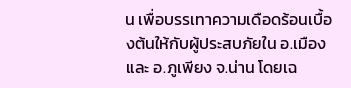น เพื่อบรรเทาความเดือดร้อนเบื้องต้นให้กับผู้ประสบภัยใน อ.เมือง และ อ.ภูเพียง จ.น่าน โดยเฉ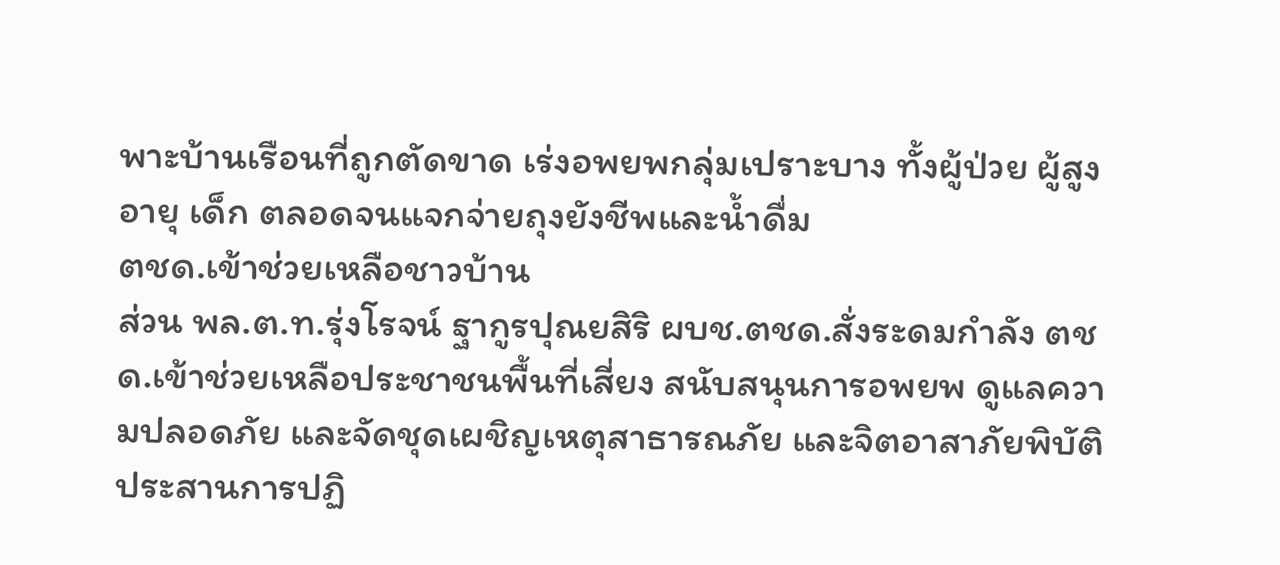พาะบ้านเรือนที่ถูกตัดขาด เร่งอพยพกลุ่มเปราะบาง ทั้งผู้ป่วย ผู้สูงอายุ เด็ก ตลอดจนแจกจ่ายถุงยังชีพและน้ำดื่ม
ตชด.เข้าช่วยเหลือชาวบ้าน
ส่วน พล.ต.ท.รุ่งโรจน์ ฐากูรปุณยสิริ ผบช.ตชด.สั่งระดมกำลัง ตชด.เข้าช่วยเหลือประชาชนพื้นที่เสี่ยง สนับสนุนการอพยพ ดูแลความปลอดภัย และจัดชุดเผชิญเหตุสาธารณภัย และจิตอาสาภัยพิบัติ ประสานการปฏิ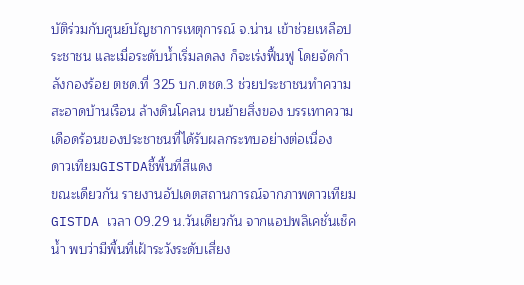บัติร่วมกับศูนย์บัญชาการเหตุการณ์ จ.น่าน เข้าช่วยเหลือประชาชน และเมื่อระดับน้ำเริ่มลดลง ก็จะเร่งฟื้นฟู โดยจัดกำลังกองร้อย ตชด.ที่ 325 บก.ตชด.3 ช่วยประชาชนทำความสะอาดบ้านเรือน ล้างดินโคลน ขนย้ายสิ่งของ บรรเทาความเดือดร้อนของประชาชนที่ได้รับผลกระทบอย่างต่อเนื่อง
ดาวเทียมGISTDAชี้พื้นที่สีแดง
ขณะเดียวกัน รายงานอัปเดตสถานการณ์จากภาพดาวเทียม GISTDA เวลา 09.29 น.วันเดียวกัน จากแอปพลิเคชั่นเช็คน้ำ พบว่ามีพื้นที่เฝ้าระวังระดับเสี่ยง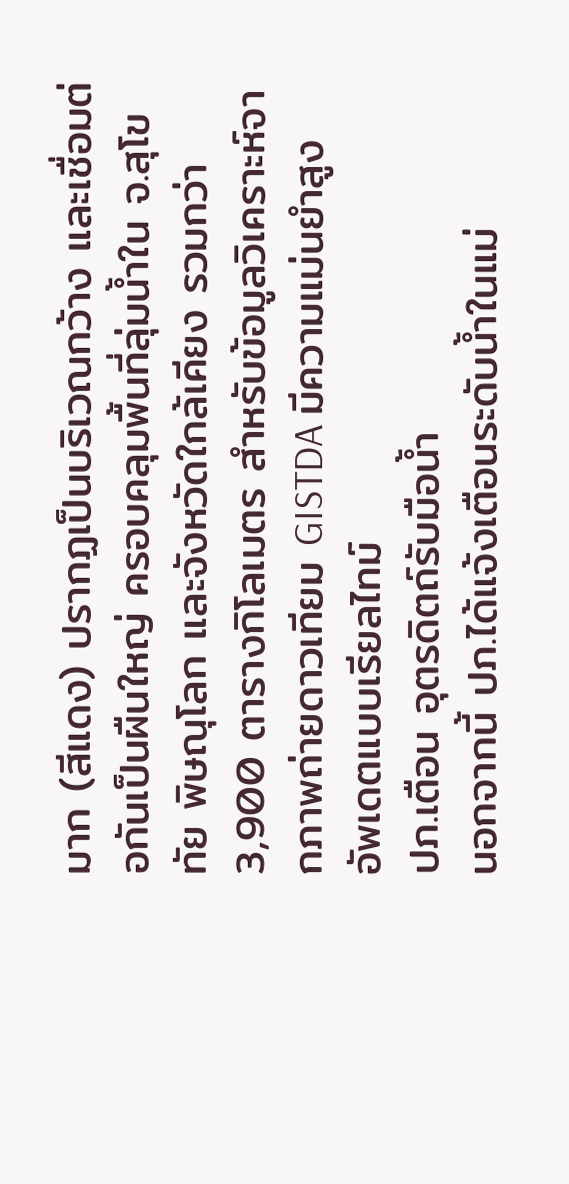มาก (สีแดง) ปรากฏเป็นบริเวณกว้าง และเชื่อมต่อกันเป็นผืนใหญ่ ครอบคลุมพื้นที่ลุ่มน้ำใน จ.สุโขทัย พิษณุโลก และจังหวัดใกล้เคียง รวมกว่า 3,900 ตารางกิโลเมตร สำหรับข้อมูลวิเคราะห์จากภาพถ่ายดาวเทียม GISTDA มีความแม่นยำสูง อัพเดตแบบเรียลไทม์
ปภ.เตือน อุตรดิตถ์รับมือน้ำ
นอกจากนี้ ปภ.ได้แจ้งเตือนระดับน้ำในแม่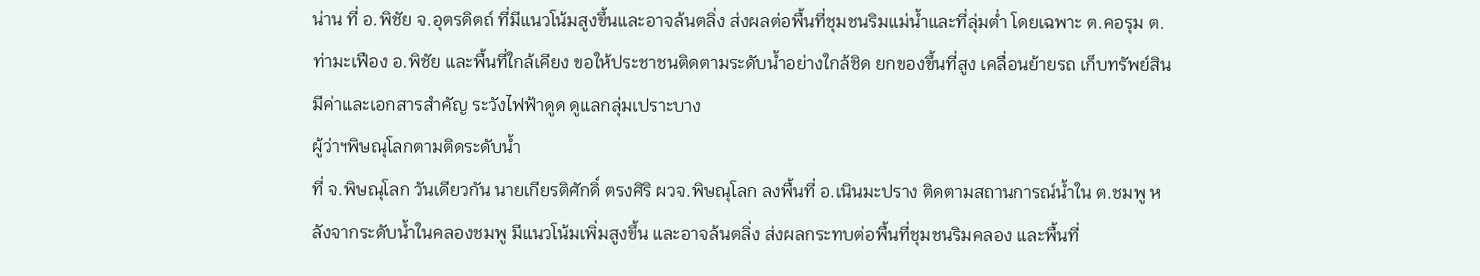น่าน ที่ อ.พิชัย จ.อุตรดิตถ์ ที่มีแนวโน้มสูงขึ้นและอาจล้นตลิ่ง ส่งผลต่อพื้นที่ชุมชนริมแม่น้ำและที่ลุ่มต่ำ โดยเฉพาะ ต.คอรุม ต.ท่ามะเฟือง อ.พิชัย และพื้นที่ใกล้เคียง ขอให้ประชาชนติดตามระดับน้ำอย่างใกล้ชิด ยกของขึ้นที่สูง เคลื่อนย้ายรถ เก็บทรัพย์สินมีค่าและเอกสารสำคัญ ระวังไฟฟ้าดูด ดูแลกลุ่มเปราะบาง
ผู้ว่าฯพิษณุโลกตามติดระดับน้ำ
ที่ จ.พิษณุโลก วันเดียวกัน นายเกียรติศักดิ์ ตรงศิริ ผวจ.พิษณุโลก ลงพื้นที่ อ.เนินมะปราง ติดตามสถานการณ์น้ำใน ต.ชมพู หลังจากระดับน้ำในคลองชมพู มีแนวโน้มเพิ่มสูงขึ้น และอาจล้นตลิ่ง ส่งผลกระทบต่อพื้นที่ชุมชนริมคลอง และพื้นที่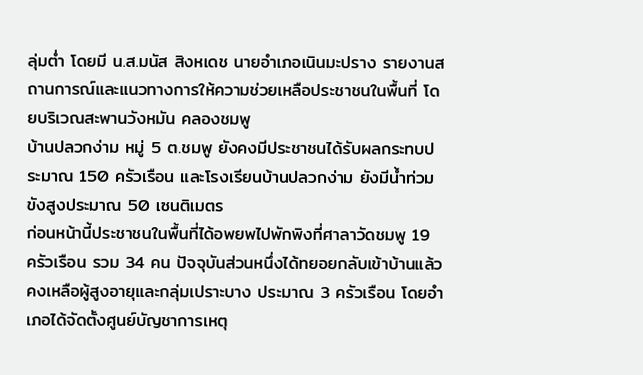ลุ่มต่ำ โดยมี น.ส.มนัส สิงหเดช นายอำเภอเนินมะปราง รายงานสถานการณ์และแนวทางการให้ความช่วยเหลือประชาชนในพื้นที่ โดยบริเวณสะพานวังหมัน คลองชมพู
บ้านปลวกง่าม หมู่ 5 ต.ชมพู ยังคงมีประชาชนได้รับผลกระทบประมาณ 150 ครัวเรือน และโรงเรียนบ้านปลวกง่าม ยังมีน้ำท่วมขังสูงประมาณ 50 เซนติเมตร
ก่อนหน้านี้ประชาชนในพื้นที่ได้อพยพไปพักพิงที่ศาลาวัดชมพู 19 ครัวเรือน รวม 34 คน ปัจจุบันส่วนหนึ่งได้ทยอยกลับเข้าบ้านแล้ว คงเหลือผู้สูงอายุและกลุ่มเปราะบาง ประมาณ 3 ครัวเรือน โดยอำเภอได้จัดตั้งศูนย์บัญชาการเหตุ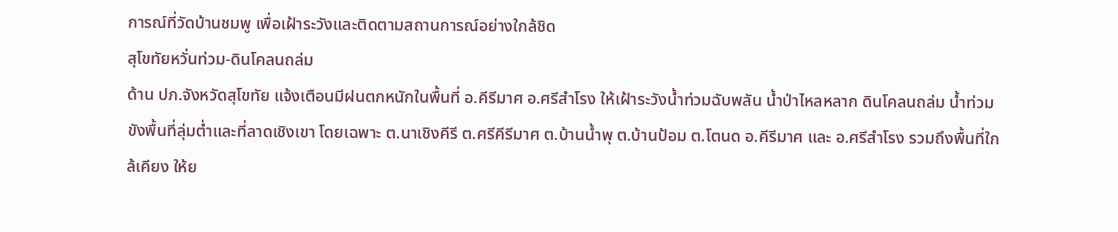การณ์ที่วัดบ้านชมพู เพื่อเฝ้าระวังและติดตามสถานการณ์อย่างใกล้ชิด
สุโขทัยหวั่นท่วม-ดินโคลนถล่ม
ด้าน ปภ.จังหวัดสุโขทัย แจ้งเตือนมีฝนตกหนักในพื้นที่ อ.คีรีมาศ อ.ศรีสำโรง ให้เฝ้าระวังน้ำท่วมฉับพลัน น้ำป่าไหลหลาก ดินโคลนถล่ม น้ำท่วมขังพื้นที่ลุ่มต่ำและที่ลาดเชิงเขา โดยเฉพาะ ต.นาเชิงคีรี ต.ศรีคีรีมาศ ต.บ้านน้ำพุ ต.บ้านป้อม ต.โตนด อ.คีรีมาศ และ อ.ศรีสำโรง รวมถึงพื้นที่ใกล้เคียง ให้ย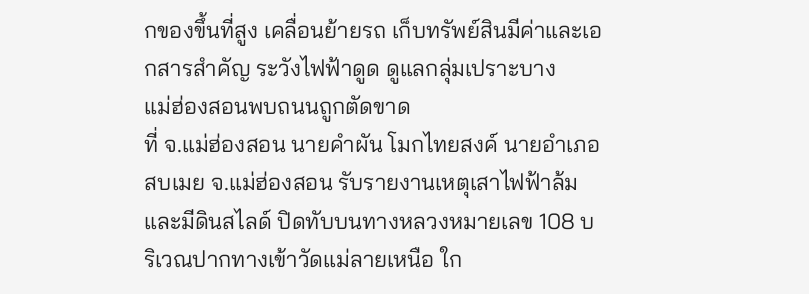กของขึ้นที่สูง เคลื่อนย้ายรถ เก็บทรัพย์สินมีค่าและเอกสารสำคัญ ระวังไฟฟ้าดูด ดูแลกลุ่มเปราะบาง
แม่ฮ่องสอนพบถนนถูกตัดขาด
ที่ จ.แม่ฮ่องสอน นายคำผัน โมกไทยสงค์ นายอำเภอสบเมย จ.แม่ฮ่องสอน รับรายงานเหตุเสาไฟฟ้าล้มและมีดินสไลด์ ปิดทับบนทางหลวงหมายเลข 108 บริเวณปากทางเข้าวัดแม่ลายเหนือ ใก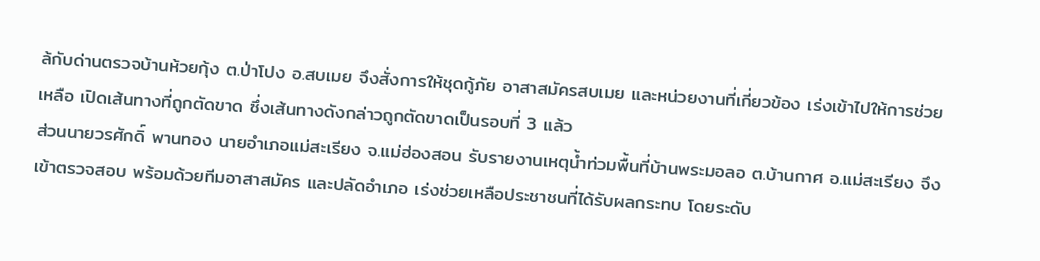ล้กับด่านตรวจบ้านห้วยกุ้ง ต.ป่าโปง อ.สบเมย จึงสั่งการให้ชุดกู้ภัย อาสาสมัครสบเมย และหน่วยงานที่เกี่ยวข้อง เร่งเข้าไปให้การช่วยเหลือ เปิดเส้นทางที่ถูกตัดขาด ซึ่งเส้นทางดังกล่าวถูกตัดขาดเป็นรอบที่ 3 แล้ว
ส่วนนายวรศักดิ์ พานทอง นายอำเภอแม่สะเรียง จ.แม่ฮ่องสอน รับรายงานเหตุน้ำท่วมพื้นที่บ้านพระมอลอ ต.บ้านกาศ อ.แม่สะเรียง จึงเข้าตรวจสอบ พร้อมด้วยทีมอาสาสมัคร และปลัดอำเภอ เร่งช่วยเหลือประชาชนที่ได้รับผลกระทบ โดยระดับ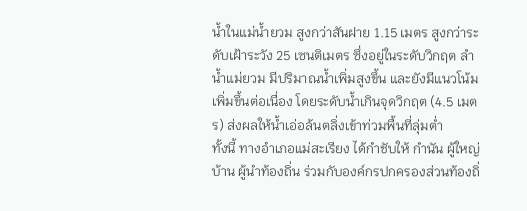น้ำในแม่น้ำยวม สูงกว่าสันฝาย 1.15 เมตร สูงกว่าระดับเฝ้าระวัง 25 เซนติเมตร ซึ่งอยู่ในระดับวิกฤต ลำน้ำแม่ยวม มีปริมาณน้ำเพิ่มสูงขึ้น และยังมีแนวโน้มเพิ่มขึ้นต่อเนื่อง โดยระดับน้ำเกินจุดวิกฤต (4.5 เมตร) ส่งผลให้น้ำเอ่อล้นตลิ่งเข้าท่วมพื้นที่ลุ่มต่ำ
ทั้งนี้ ทางอำเภอแม่สะเรียง ได้กำชับให้ กำนัน ผู้ใหญ่บ้าน ผู้นำท้องถิ่น ร่วมกับองค์กรปกครองส่วนท้องถิ่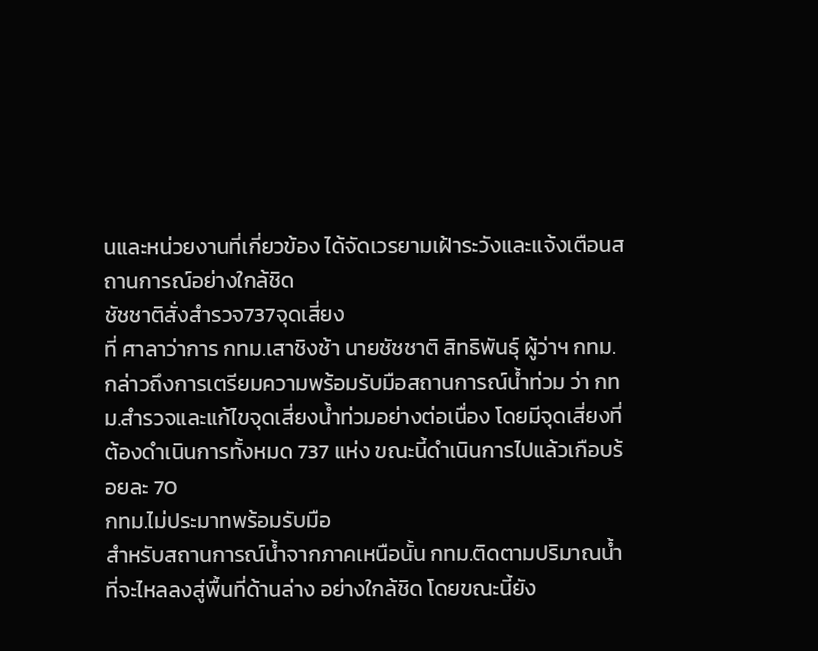นและหน่วยงานที่เกี่ยวข้อง ได้จัดเวรยามเฝ้าระวังและแจ้งเตือนสถานการณ์อย่างใกล้ชิด
ชัชชาติสั่งสำรวจ737จุดเสี่ยง
ที่ ศาลาว่าการ กทม.เสาชิงช้า นายชัชชาติ สิทธิพันธุ์ ผู้ว่าฯ กทม.กล่าวถึงการเตรียมความพร้อมรับมือสถานการณ์น้ำท่วม ว่า กทม.สำรวจและแก้ไขจุดเสี่ยงน้ำท่วมอย่างต่อเนื่อง โดยมีจุดเสี่ยงที่ต้องดำเนินการทั้งหมด 737 แห่ง ขณะนี้ดำเนินการไปแล้วเกือบร้อยละ 70
กทม.ไม่ประมาทพร้อมรับมือ
สำหรับสถานการณ์น้ำจากภาคเหนือนั้น กทม.ติดตามปริมาณน้ำที่จะไหลลงสู่พื้นที่ด้านล่าง อย่างใกล้ชิด โดยขณะนี้ยัง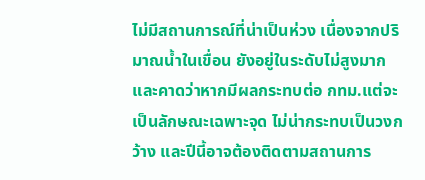ไม่มีสถานการณ์ที่น่าเป็นห่วง เนื่องจากปริมาณน้ำในเขื่อน ยังอยู่ในระดับไม่สูงมาก และคาดว่าหากมีผลกระทบต่อ กทม.แต่จะเป็นลักษณะเฉพาะจุด ไม่น่ากระทบเป็นวงกว้าง และปีนี้อาจต้องติดตามสถานการ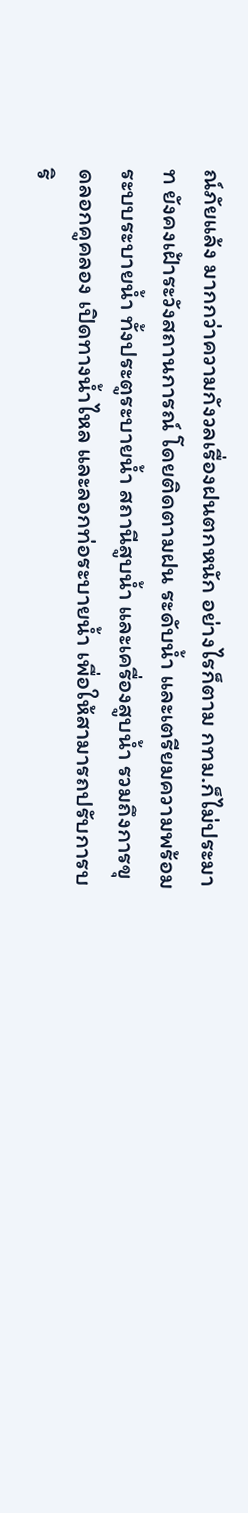ณ์ภัยแล้ง มากกว่าความกังวลเรื่องฝนตกหนัก อย่างไรก็ตาม กทม.ก็ไม่ประมาท ยังคงเฝ้าระวังสถานการณ์ โดยติดตามฝน ระดับน้ำ และเตรียมความพร้อมระบบระบายน้ำ ทั้งประตูระบายน้ำ สถานีสูบน้ำ และเครื่องสูบน้ำ รวมถึงการขุดลอกคูคลอง เปิดทางน้ำไหล และลอกท่อระบายน้ำ เพื่อให้สามารถปรับการบริ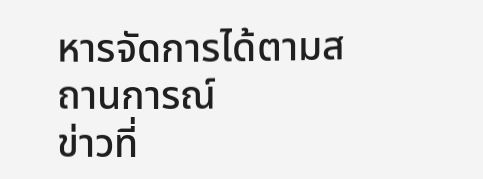หารจัดการได้ตามสถานการณ์
ข่าวที่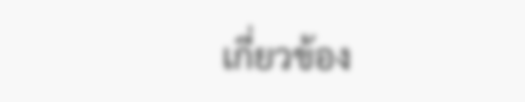เกี่ยวข้อง